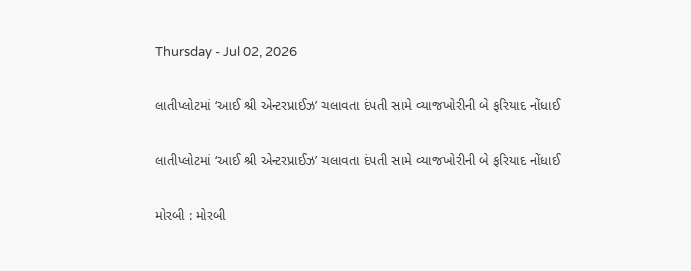Thursday - Jul 02, 2026

લાતીપ્લોટમાં ‘આઈ શ્રી એન્ટરપ્રાઈઝ’ ચલાવતા દંપતી સામે વ્યાજખોરીની બે ફરિયાદ નોંધાઈ

લાતીપ્લોટમાં ‘આઈ શ્રી એન્ટરપ્રાઈઝ’ ચલાવતા દંપતી સામે વ્યાજખોરીની બે ફરિયાદ નોંધાઈ

મોરબી : મોરબી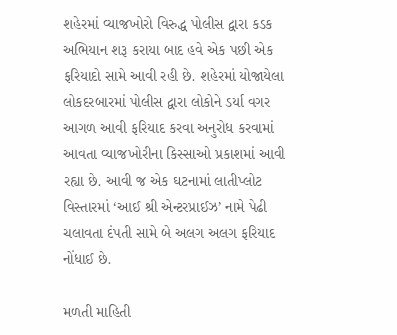શહેરમાં વ્યાજખોરો વિરુદ્ધ પોલીસ દ્વારા કડક અભિયાન શરૂ કરાયા બાદ હવે એક પછી એક ફરિયાદો સામે આવી રહી છે. શહેરમાં યોજાયેલા લોકદરબારમાં પોલીસ દ્વારા લોકોને ડર્યા વગર આગળ આવી ફરિયાદ કરવા અનુરોધ કરવામાં આવતા વ્યાજખોરીના કિસ્સાઓ પ્રકાશમાં આવી રહ્યા છે. આવી જ એક ઘટનામાં લાતીપ્લોટ વિસ્તારમાં ‘આઈ શ્રી એન્ટરપ્રાઈઝ’ નામે પેઢી ચલાવતા દંપતી સામે બે અલગ અલગ ફરિયાદ નોંધાઈ છે.

મળતી માહિતી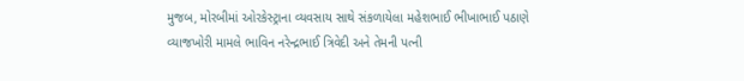મુજબ, મોરબીમાં ઓરકેસ્ટ્રાના વ્યવસાય સાથે સંકળાયેલા મહેશભાઈ ભીખાભાઈ પઠાણે વ્યાજખોરી મામલે ભાવિન નરેન્દ્રભાઈ ત્રિવેદી અને તેમની પત્ની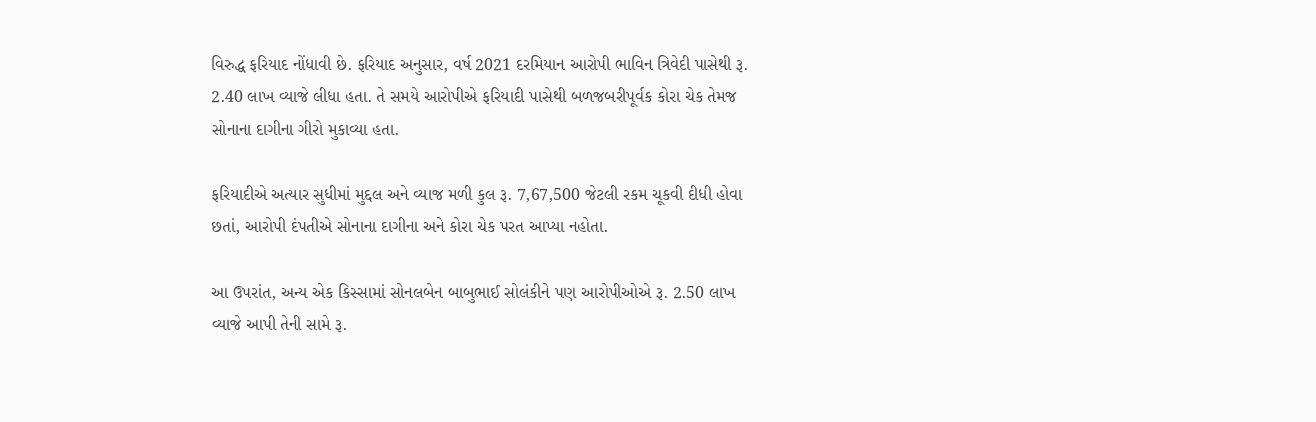વિરુદ્ધ ફરિયાદ નોંધાવી છે. ફરિયાદ અનુસાર, વર્ષ 2021 દરમિયાન આરોપી ભાવિન ત્રિવેદી પાસેથી રૂ. 2.40 લાખ વ્યાજે લીધા હતા. તે સમયે આરોપીએ ફરિયાદી પાસેથી બળજબરીપૂર્વક કોરા ચેક તેમજ સોનાના દાગીના ગીરો મુકાવ્યા હતા.

ફરિયાદીએ અત્યાર સુધીમાં મુદ્દલ અને વ્યાજ મળી કુલ રૂ. 7,67,500 જેટલી રકમ ચૂકવી દીધી હોવા છતાં, આરોપી દંપતીએ સોનાના દાગીના અને કોરા ચેક પરત આપ્યા નહોતા.

આ ઉપરાંત, અન્ય એક કિસ્સામાં સોનલબેન બાબુભાઈ સોલંકીને પણ આરોપીઓએ રૂ. 2.50 લાખ વ્યાજે આપી તેની સામે રૂ.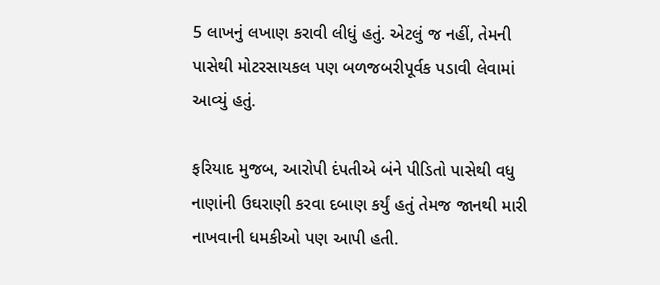5 લાખનું લખાણ કરાવી લીધું હતું. એટલું જ નહીં, તેમની પાસેથી મોટરસાયકલ પણ બળજબરીપૂર્વક પડાવી લેવામાં આવ્યું હતું.

ફરિયાદ મુજબ, આરોપી દંપતીએ બંને પીડિતો પાસેથી વધુ નાણાંની ઉઘરાણી કરવા દબાણ કર્યું હતું તેમજ જાનથી મારી નાખવાની ધમકીઓ પણ આપી હતી.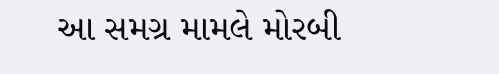આ સમગ્ર મામલે મોરબી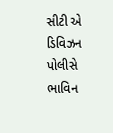સીટી એ ડિવિઝન પોલીસે ભાવિન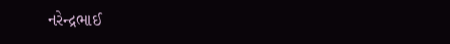નરેન્દ્રભાઈ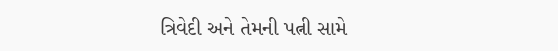ત્રિવેદી અને તેમની પત્ની સામે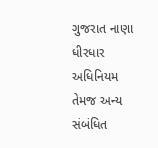ગુજરાત નાણા ધીરધાર અધિનિયમ તેમજ અન્ય સંબંધિત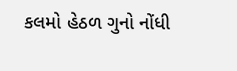કલમો હેઠળ ગુનો નોંધી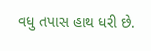વધુ તપાસ હાથ ધરી છે.